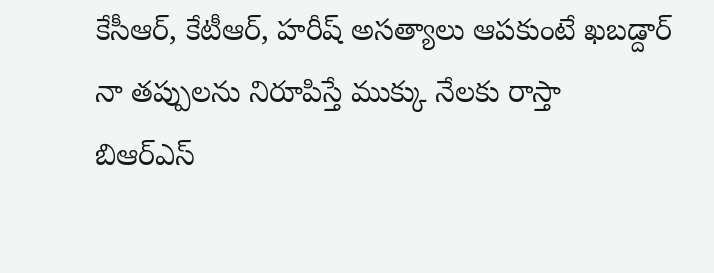కేసీఆర్, కేటీఆర్, హరీష్ అసత్యాలు ఆపకుంటే ఖబడ్దార్
నా తప్పులను నిరూపిస్తే ముక్కు నేలకు రాస్తా
బిఆర్ఎస్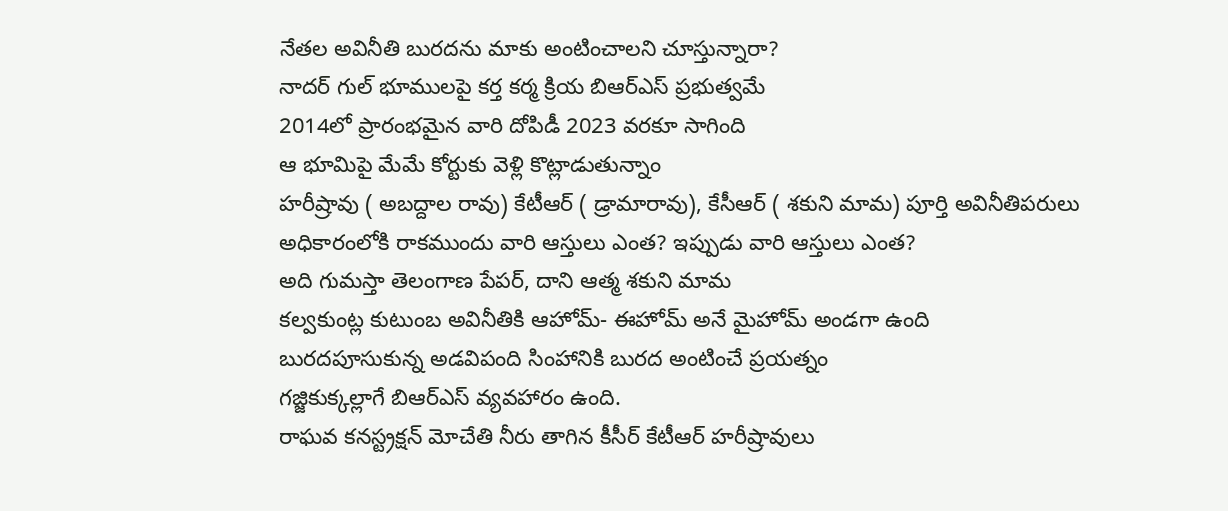నేతల అవినీతి బురదను మాకు అంటించాలని చూస్తున్నారా?
నాదర్ గుల్ భూములపై కర్త కర్మ క్రియ బిఆర్ఎస్ ప్రభుత్వమే
2014లో ప్రారంభమైన వారి దోపిడీ 2023 వరకూ సాగింది
ఆ భూమిపై మేమే కోర్టుకు వెళ్లి కొట్లాడుతున్నాం
హరీష్రావు ( అబద్దాల రావు) కేటీఆర్ ( డ్రామారావు), కేసీఆర్ ( శకుని మామ) పూర్తి అవినీతిపరులు
అధికారంలోకి రాకముందు వారి ఆస్తులు ఎంత? ఇప్పుడు వారి ఆస్తులు ఎంత?
అది గుమస్తా తెలంగాణ పేపర్, దాని ఆత్మ శకుని మామ
కల్వకుంట్ల కుటుంబ అవినీతికి ఆహోమ్- ఈహోమ్ అనే మైహోమ్ అండగా ఉంది
బురదపూసుకున్న అడవిపంది సింహానికి బురద అంటించే ప్రయత్నం
గజ్జికుక్కల్లాగే బిఆర్ఎస్ వ్యవహారం ఉంది.
రాఘవ కనస్ట్రక్షన్ మోచేతి నీరు తాగిన కీసీర్ కేటీఆర్ హరీష్రావులు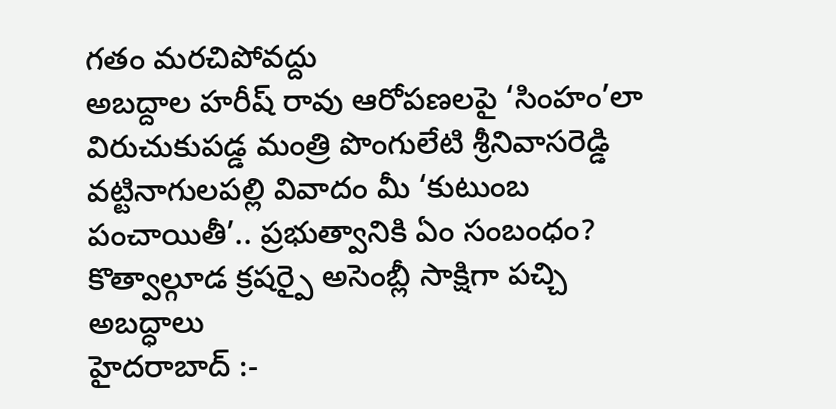గతం మరచిపోవద్దు
అబద్దాల హరీష్ రావు ఆరోపణలపై ‘సింహం’లా విరుచుకుపడ్డ మంత్రి పొంగులేటి శ్రీనివాసరెడ్డి
వట్టినాగులపల్లి వివాదం మీ ‘కుటుంబ పంచాయితీ’.. ప్రభుత్వానికి ఏం సంబంధం?
కొత్వాల్గూడ క్రషర్పై అసెంబ్లీ సాక్షిగా పచ్చి అబద్ధాలు
హైదరాబాద్ :-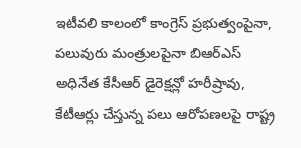ఇటీవలి కాలంలో కాంగ్రెస్ ప్రభుత్వంపైనా, పలువురు మంత్రులపైనా బిఆర్ఎస్ అధినేత కేసీఆర్ డైరెక్షన్లో హరీష్రావు, కేటీఆర్లు చేస్తున్న పలు ఆరోపణలపై రాష్ట్ర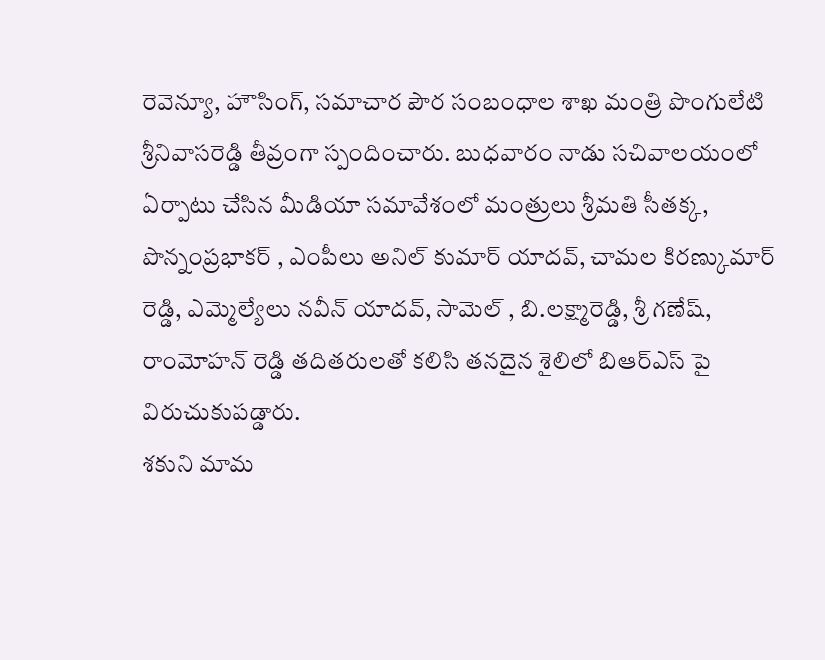రెవెన్యూ, హౌసింగ్, సమాచార పౌర సంబంధాల శాఖ మంత్రి పొంగులేటి శ్రీనివాసరెడ్డి తీవ్రంగా స్పందించారు. బుధవారం నాడు సచివాలయంలో ఏర్పాటు చేసిన మీడియా సమావేశంలో మంత్రులు శ్రీమతి సీతక్క, పొన్నంప్రభాకర్ , ఎంపీలు అనిల్ కుమార్ యాదవ్, చామల కిరణ్కుమార్ రెడ్డి, ఎమ్మెల్యేలు నవీన్ యాదవ్, సామెల్ , బి.లక్ష్మారెడ్డి, శ్రీ గణేష్, రాంమోహన్ రెడ్డి తదితరులతో కలిసి తనదైన శైలిలో బిఆర్ఎస్ పై విరుచుకుపడ్డారు.
శకుని మామ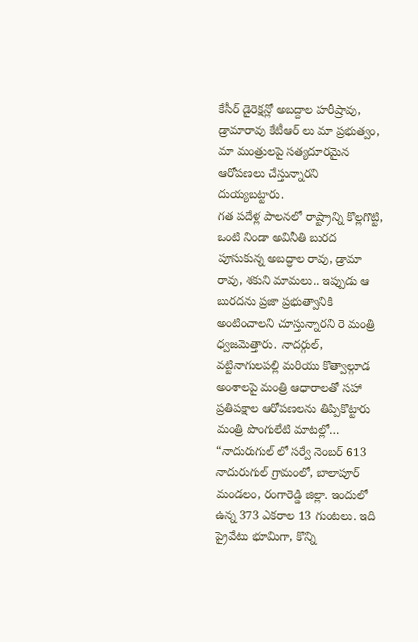కేసీర్ డైరెక్షన్లో అబద్దాల హరీష్రావు, డ్రామారావు కేటీఆర్ లు మా ప్రభుత్వం, మా మంత్రులపై సత్యదూరమైన ఆరోపణలు చేస్తున్నారని దుయ్యబట్టారు.
గత పదేళ్ల పాలనలో రాష్ట్రాన్ని కొల్లగొట్టి, ఒంటి నిండా అవినీతి బురద పూసుకున్న అబద్ధాల రావు, డ్రామా రావు, శకుని మామలు.. ఇప్పుడు ఆ బురదను ప్రజా ప్రభుత్వానికి అంటించాలని చూస్తున్నారని రె మంత్రి ధ్వజమెత్తారు. నాదర్గుల్, వట్టినాగులపల్లి మరియు కొత్వాల్గూడ అంశాలపై మంత్రి ఆధారాలతో సహా ప్రతిపక్షాల ఆరోపణలను తిప్పికొట్టారు
మంత్రి పొంగులేటి మాటల్లో… “నాదురుగుల్ లో సర్వే నెంబర్ 613 నాదురుగుల్ గ్రామంలో, బాలాపూర్ మండలం, రంగారెడ్డి జిల్లా. ఇందులో ఉన్న 373 ఎకరాల 13 గుంటలు. ఇది ప్రైవేటు భూమిగా, కొన్ని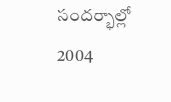సందర్భాల్లో 2004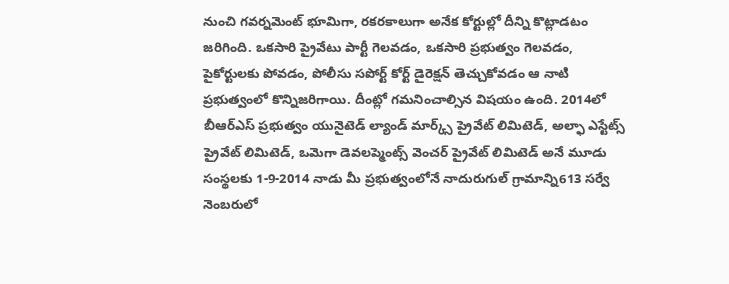నుంచి గవర్నమెంట్ భూమిగా, రకరకాలుగా అనేక కోర్టుల్లో దీన్ని కొట్లాడటం జరిగింది. ఒకసారి ప్రైవేటు పార్టీ గెలవడం, ఒకసారి ప్రభుత్వం గెలవడం, పైకోర్టులకు పోవడం, పోలీసు సపోర్ట్ కోర్ట్ డైరెక్షన్ తెచ్చుకోవడం ఆ నాటి ప్రభుత్వంలో కొన్నిజరిగాయి. దీంట్లో గమనించాల్సిన విషయం ఉంది. 2014లో బీఆర్ఎస్ ప్రభుత్వం యునైటెడ్ ల్యాండ్ మార్క్స్ ప్రైవేట్ లిమిటెడ్, అల్ఫా ఎస్టేట్స్ ప్రైవేట్ లిమిటెడ్, ఒమెగా డెవలప్మెంట్స్ వెంచర్ ప్రైవేట్ లిమిటెడ్ అనే మూడు సంస్థలకు 1-9-2014 నాడు మీ ప్రభుత్వంలోనే నాదురుగుల్ గ్రామాన్ని613 సర్వే నెంబరులో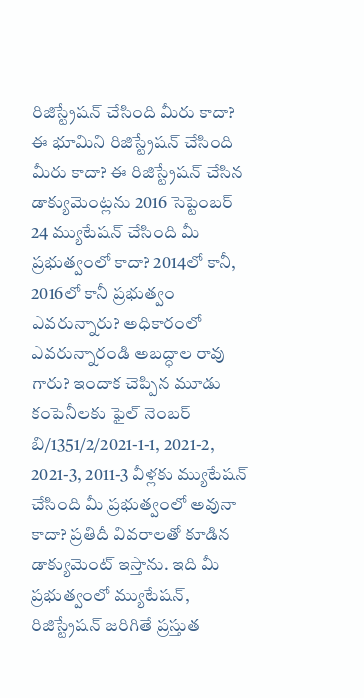రిజిస్ట్రేషన్ చేసింది మీరు కాదా? ఈ భూమిని రిజిస్ట్రేషన్ చేసింది మీరు కాదా? ఈ రిజిస్ట్రేషన్ చేసిన డాక్యుమెంట్లను 2016 సెప్టెంబర్ 24 మ్యుటేషన్ చేసింది మీ ప్రభుత్వంలో కాదా? 2014లో కానీ, 2016లో కానీ ప్రభుత్వం ఎవరున్నారు? అధికారంలో ఎవరున్నారండి అబద్ధాల రావు గారు? ఇందాక చెప్పిన మూడు కంపెనీలకు ఫైల్ నెంబర్ బి/1351/2/2021-1-1, 2021-2, 2021-3, 2011-3 వీళ్లకు మ్యుటేషన్ చేసింది మీ ప్రభుత్వంలో అవునా కాదా? ప్రతిదీ వివరాలతో కూడిన డాక్యుమెంట్ ఇస్తాను. ఇది మీ ప్రభుత్వంలో మ్యుటేషన్, రిజిస్ట్రేషన్ జరిగితే ప్రస్తుత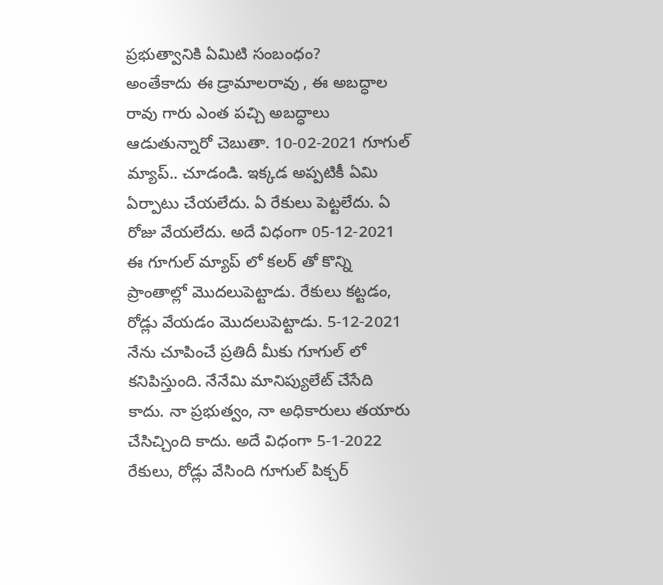ప్రభుత్వానికి ఏమిటి సంబంధం?
అంతేకాదు ఈ డ్రామాలరావు , ఈ అబద్ధాల రావు గారు ఎంత పచ్చి అబద్ధాలు ఆడుతున్నారో చెబుతా. 10-02-2021 గూగుల్ మ్యాప్.. చూడండి. ఇక్కడ అప్పటికీ ఏమి ఏర్పాటు చేయలేదు. ఏ రేకులు పెట్టలేదు. ఏ రోజు వేయలేదు. అదే విధంగా 05-12-2021 ఈ గూగుల్ మ్యాప్ లో కలర్ తో కొన్ని ప్రాంతాల్లో మొదలుపెట్టాడు. రేకులు కట్టడం, రోడ్లు వేయడం మొదలుపెట్టాడు. 5-12-2021 నేను చూపించే ప్రతిదీ మీకు గూగుల్ లో కనిపిస్తుంది. నేనేమి మానిప్యులేట్ చేసేది కాదు. నా ప్రభుత్వం, నా అధికారులు తయారు చేసిచ్చింది కాదు. అదే విధంగా 5-1-2022 రేకులు, రోడ్లు వేసింది గూగుల్ పిక్చర్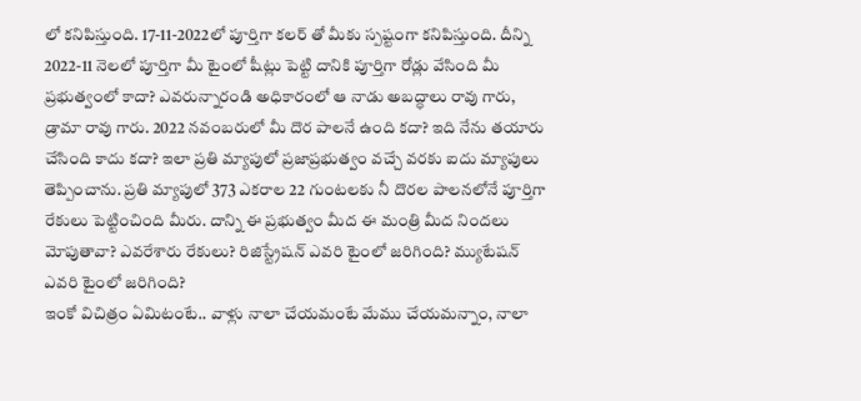లో కనిపిస్తుంది. 17-11-2022లో పూర్తిగా కలర్ తో మీకు స్పష్టంగా కనిపిస్తుంది. దీన్ని 2022-11 నెలలో పూర్తిగా మీ టైంలో షీట్లు పెట్టి దానికి పూర్తిగా రోడ్లు వేసింది మీ ప్రభుత్వంలో కాదా? ఎవరున్నారండి అధికారంలో ఆ నాడు అబద్ధాలు రావు గారు, డ్రామా రావు గారు. 2022 నవంబరులో మీ దొర పాలనే ఉంది కదా? ఇది నేను తయారు చేసింది కాదు కదా? ఇలా ప్రతి మ్యాపులో ప్రజాప్రభుత్వం వచ్చే వరకు ఐదు మ్యాపులు తెప్పించాను. ప్రతి మ్యాపులో 373 ఎకరాల 22 గుంటలకు నీ దొరల పాలనలోనే పూర్తిగా రేకులు పెట్టించింది మీరు. దాన్ని ఈ ప్రభుత్వం మీద ఈ మంత్రి మీద నిందలు మోపుతావా? ఎవరేశారు రేకులు? రిజిస్ట్రేషన్ ఎవరి టైంలో జరిగింది? మ్యుటేషన్ ఎవరి టైంలో జరిగింది?
ఇంకో విచిత్రం ఏమిటంటే.. వాళ్లు నాలా చేయమంటే మేము చేయమన్నాం, నాలా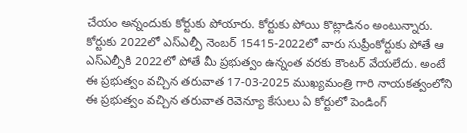చేయం అన్నందుకు కోర్టుకు పోయారు. కోర్టుకు పోయి కొట్లాడినం అంటున్నారు. కోర్టుకు 2022లో ఎస్ఎల్పీ నెంబర్ 15415-2022లో వారు సుప్రీంకోర్టుకు పోతే ఆ ఎస్ఎల్పీకి 2022లో పోతే మీ ప్రభుత్వం ఉన్నంత వరకు కౌంటర్ వేయలేదు. అంటే ఈ ప్రభుత్వం వచ్చిన తరువాత 17-03-2025 ముఖ్యమంత్రి గారి నాయకత్వంలోని ఈ ప్రభుత్వం వచ్చిన తరువాత రెవెన్యూ కేసులు ఏ కోర్టులో పెండింగ్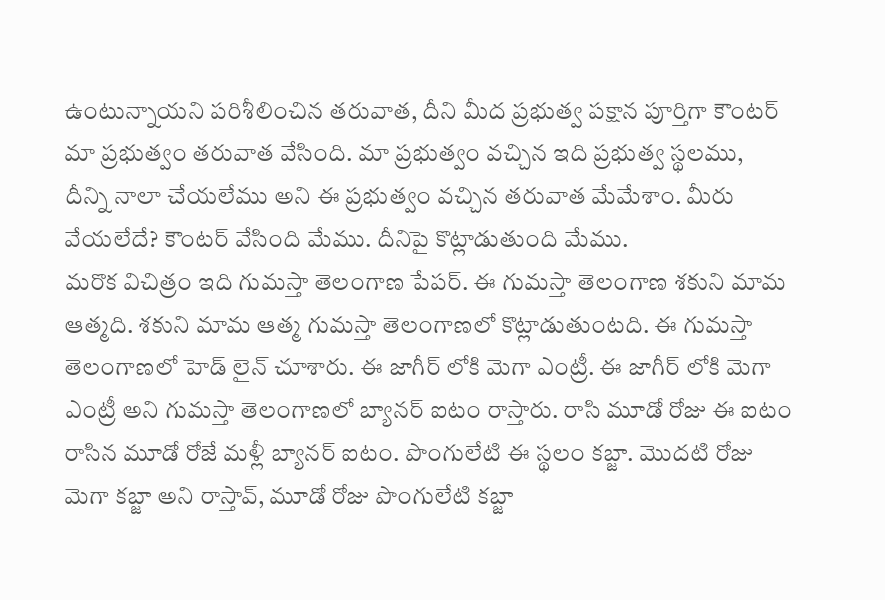ఉంటున్నాయని పరిశీలించిన తరువాత, దీని మీద ప్రభుత్వ పక్షాన పూర్తిగా కౌంటర్ మా ప్రభుత్వం తరువాత వేసింది. మా ప్రభుత్వం వచ్చిన ఇది ప్రభుత్వ స్థలము, దీన్ని నాలా చేయలేము అని ఈ ప్రభుత్వం వచ్చిన తరువాత మేమేశాం. మీరు వేయలేదే? కౌంటర్ వేసింది మేము. దీనిపై కొట్లాడుతుంది మేము.
మరొక విచిత్రం ఇది గుమస్తా తెలంగాణ పేపర్. ఈ గుమస్తా తెలంగాణ శకుని మామ ఆత్మది. శకుని మామ ఆత్మ గుమస్తా తెలంగాణలో కొట్లాడుతుంటది. ఈ గుమస్తా తెలంగాణలో హెడ్ లైన్ చూశారు. ఈ జాగీర్ లోకి మెగా ఎంట్రీ. ఈ జాగీర్ లోకి మెగా ఎంట్రీ అని గుమస్తా తెలంగాణలో బ్యానర్ ఐటం రాస్తారు. రాసి మూడో రోజు ఈ ఐటం రాసిన మూడో రోజే మళ్లీ బ్యానర్ ఐటం. పొంగులేటి ఈ స్థలం కబ్జా. మొదటి రోజు మెగా కబ్జా అని రాస్తావ్, మూడో రోజు పొంగులేటి కబ్జా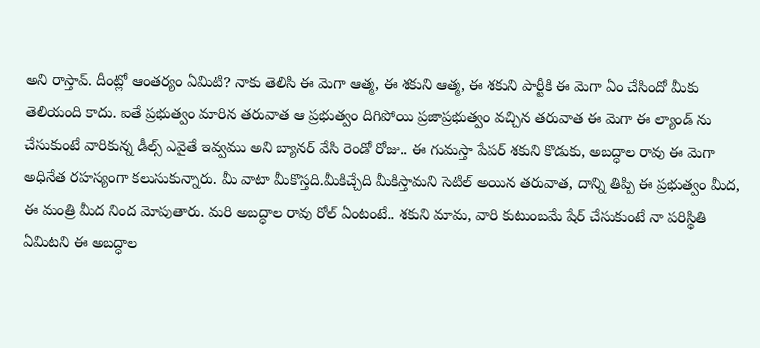అని రాస్తావ్. దీంట్లో ఆంతర్యం ఏమిటి? నాకు తెలిసి ఈ మెగా ఆత్మ, ఈ శకుని ఆత్మ, ఈ శకుని పార్టీకి ఈ మెగా ఏం చేసిందో మీకు తెలియంది కాదు. ఐతే ప్రభుత్వం మారిన తరువాత ఆ ప్రభుత్వం దిగిపోయి ప్రజాప్రభుత్వం వచ్చిన తరువాత ఈ మెగా ఈ ల్యాండ్ ను చేసుకుంటే వారికున్న డీల్స్ ఎవైతే ఇవ్వము అని బ్యానర్ వేసి రెండో రోజు.. ఈ గుమస్తా పేపర్ శకుని కొడుకు, అబద్ధాల రావు ఈ మెగా అధినేత రహస్యంగా కలుసుకున్నారు. మీ వాటా మీకొస్తది.మీకిచ్చేది మీకిస్తామని సెటిల్ అయిన తరువాత, దాన్ని తిప్పి ఈ ప్రభుత్వం మీద, ఈ మంత్రి మీద నింద మోపుతారు. మరి అబద్ధాల రావు రోల్ ఏంటంటే.. శకుని మామ, వారి కుటుంబమే షేర్ చేసుకుంటే నా పరిస్థితి ఏమిటని ఈ అబద్ధాల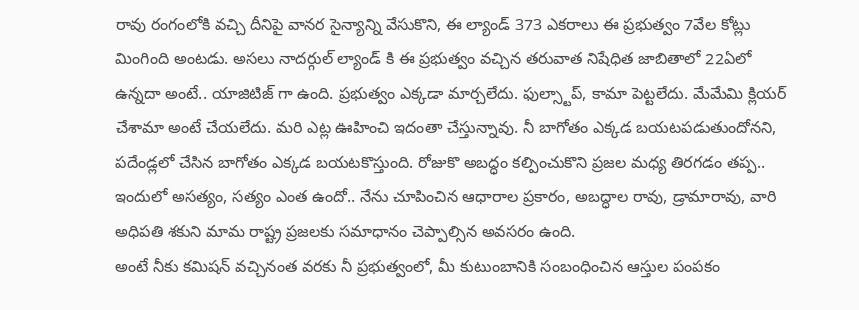రావు రంగంలోకి వచ్చి దీనిపై వానర సైన్యాన్ని వేసుకొని, ఈ ల్యాండ్ 373 ఎకరాలు ఈ ప్రభుత్వం 7వేల కోట్లు మింగింది అంటడు. అసలు నాదర్గుల్ ల్యాండ్ కి ఈ ప్రభుత్వం వచ్చిన తరువాత నిషేధిత జాబితాలో 22ఏలో ఉన్నదా అంటే.. యాజిటిజ్ గా ఉంది. ప్రభుత్వం ఎక్కడా మార్చలేదు. ఫుల్స్టాప్, కామా పెట్టలేదు. మేమేమి క్లియర్ చేశామా అంటే చేయలేదు. మరి ఎట్ల ఊహించి ఇదంతా చేస్తున్నావు. నీ బాగోతం ఎక్కడ బయటపడుతుందోనని, పదేండ్లలో చేసిన బాగోతం ఎక్కడ బయటకొస్తుంది. రోజుకొ అబద్ధం కల్పించుకొని ప్రజల మధ్య తిరగడం తప్ప.. ఇందులో అసత్యం, సత్యం ఎంత ఉందో.. నేను చూపించిన ఆధారాల ప్రకారం, అబద్ధాల రావు, డ్రామారావు, వారి అధిపతి శకుని మామ రాష్ట్ర ప్రజలకు సమాధానం చెప్పాల్సిన అవసరం ఉంది.
అంటే నీకు కమిషన్ వచ్చినంత వరకు నీ ప్రభుత్వంలో, మీ కుటుంబానికి సంబంధించిన ఆస్తుల పంపకం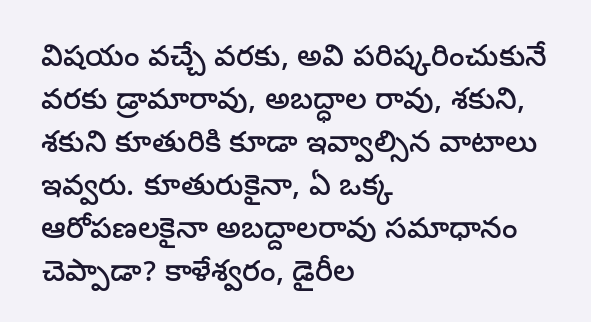విషయం వచ్చే వరకు, అవి పరిష్కరించుకునే వరకు డ్రామారావు, అబద్ధాల రావు, శకుని, శకుని కూతురికి కూడా ఇవ్వాల్సిన వాటాలు ఇవ్వరు. కూతురుకైనా, ఏ ఒక్క ఆరోపణలకైనా అబద్దాలరావు సమాధానం చెప్పాడా? కాళేశ్వరం, డైరీల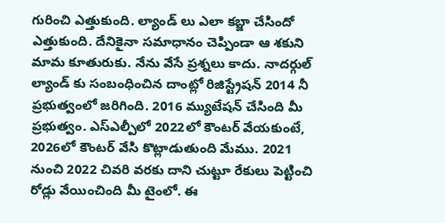గురించి ఎత్తుకుంది. ల్యాండ్ లు ఎలా కబ్జా చేసిందో ఎత్తుకుంది. దేనికైనా సమాధానం చెప్పిండా ఆ శకుని మామ కూతురుకు. నేను వేసే ప్రశ్నలు కాదు. నాదర్గుల్ ల్యాండ్ కు సంబంధించిన దాంట్లో రిజిస్ట్రేషన్ 2014 నీ ప్రభుత్వంలో జరిగింది. 2016 మ్యుటేషన్ చేసింది మీ ప్రభుత్వం. ఎస్ఎల్పీలో 2022లో కౌంటర్ వేయకుంటే, 2026లో కౌంటర్ వేసి కొట్లాడుతుంది మేము. 2021 నుంచి 2022 చివరి వరకు దాని చుట్టూ రేకులు పెట్టించి రోడ్లు వేయించింది మీ టైంలో. ఈ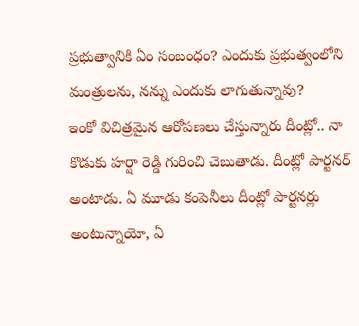ప్రభుత్వానికి ఏం సంబంధం? ఎందుకు ప్రభుత్వంలోని మంత్రులను, నన్ను ఎందుకు లాగుతున్నావు?
ఇంకో విచిత్రమైన ఆరోపణలు చేస్తున్నారు దీంట్లో.. నా కొడుకు హర్షా రెడ్డి గురించి చెబుతాడు. దీంట్లో పార్టనర్ అంటాడు. ఏ మూడు కంపెనీలు దీంట్లో పార్టనర్లు అంటున్నాయో, ఏ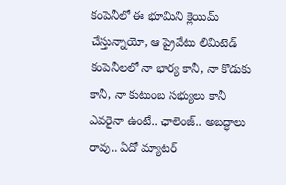కంపెనీలో ఈ భూమిని క్లెయిమ్ చేస్తున్నాయో, ఆ ప్రైవేటు లిమిటెడ్ కంపెనీలలో నా భార్య కానీ, నా కొడుకు కానీ, నా కుటుంబ సభ్యులు కానీ ఎవరైనా ఉంటే.. ఛాలెంజ్.. అబద్ధాలు రావు.. ఏదో మ్యాటర్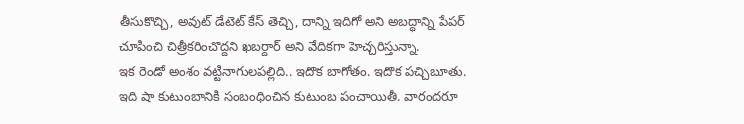తీసుకొచ్చి, అవుట్ డేటెట్ కేస్ తెచ్చి, దాన్ని ఇదిగో అని అబద్ధాన్ని పేపర్ చూపించి చిత్రీకరించొద్దని ఖబర్దార్ అని వేదికగా హెచ్చరిస్తున్నా.
ఇక రెండో అంశం వట్టినాగులపల్లిది.. ఇదొక బాగోతం. ఇదొక పచ్చిబూతు. ఇది షా కుటుంబానికి సంబంధించిన కుటుంబ పంచాయితీ. వారందరూ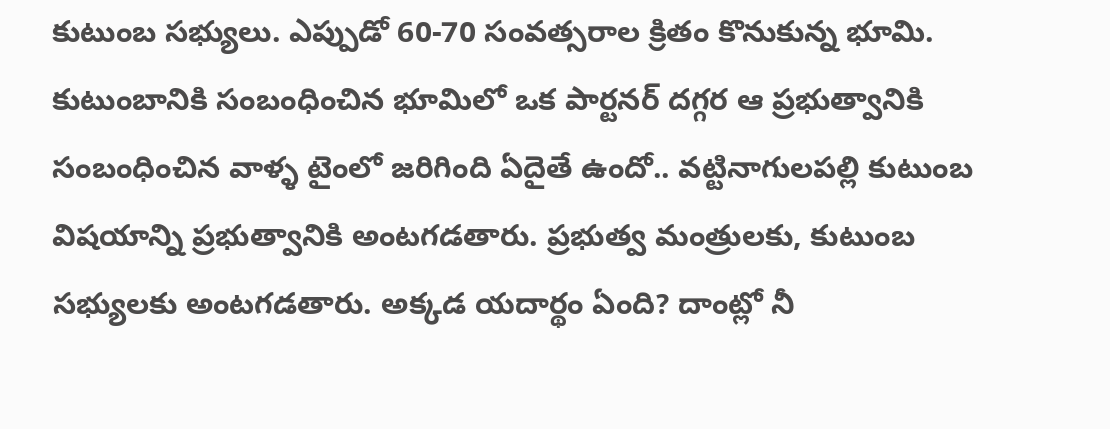కుటుంబ సభ్యులు. ఎప్పుడో 60-70 సంవత్సరాల క్రితం కొనుకున్న భూమి. కుటుంబానికి సంబంధించిన భూమిలో ఒక పార్టనర్ దగ్గర ఆ ప్రభుత్వానికి సంబంధించిన వాళ్ళ టైంలో జరిగింది ఏదైతే ఉందో.. వట్టినాగులపల్లి కుటుంబ విషయాన్ని ప్రభుత్వానికి అంటగడతారు. ప్రభుత్వ మంత్రులకు, కుటుంబ సభ్యులకు అంటగడతారు. అక్కడ యదార్థం ఏంది? దాంట్లో నీ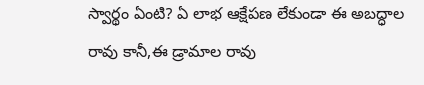స్వార్థం ఏంటి? ఏ లాభ ఆక్షేపణ లేకుండా ఈ అబద్ధాల రావు కానీ,ఈ డ్రామాల రావు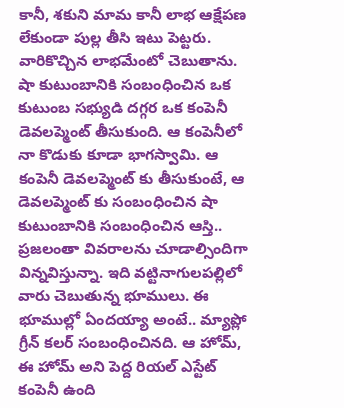కానీ, శకుని మామ కానీ లాభ ఆక్షేపణ లేకుండా పుల్ల తీసి ఇటు పెట్టరు. వారికొచ్చిన లాభమేంటో చెబుతాను. షా కుటుంబానికి సంబంధించిన ఒక కుటుంబ సభ్యుడి దగ్గర ఒక కంపెనీ డెవలప్మెంట్ తీసుకుంది. ఆ కంపెనీలో నా కొడుకు కూడా భాగస్వామి. ఆ కంపెనీ డెవలప్మెంట్ కు తీసుకుంటే, ఆ డెవలప్మెంట్ కు సంబంధించిన షా కుటుంబానికి సంబంధించిన ఆస్తి.. ప్రజలంతా వివరాలను చూడాల్సిందిగా విన్నవిస్తున్నా. ఇది వట్టినాగులపల్లిలో వారు చెబుతున్న భూములు. ఈ భూముల్లో ఏందయ్యా అంటే.. మ్యాప్లో గ్రీన్ కలర్ సంబంధించినది. ఆ హోమ్, ఈ హోమ్ అని పెద్ద రియల్ ఎస్టేట్ కంపెనీ ఉంది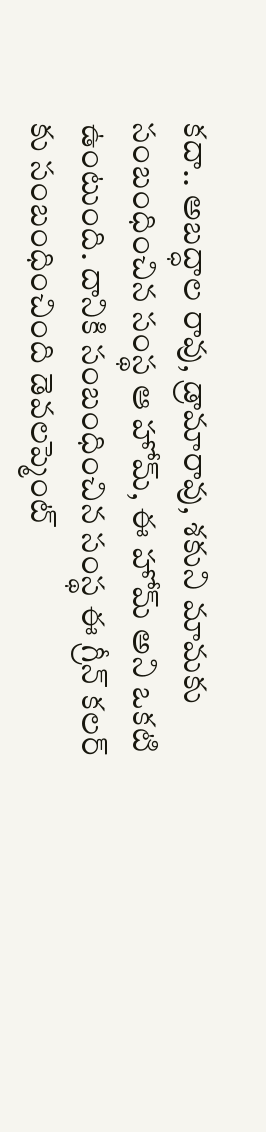కదా.. అబద్ధాల రావు, డ్రామారావు, శకుని మామకు సంబంధించిన సంస్థ ఆ హోమ్, ఈ హోమ్ అని ఒకటి ఉంటుంది. దానికి సంబంధించిన సంస్థ ఈ గ్రీన్ కలర్ కు సంబంధించింది డెవలప్మెంట్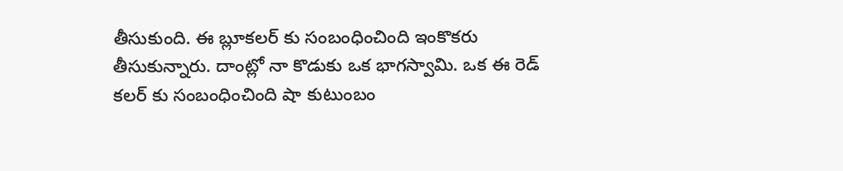తీసుకుంది. ఈ బ్లూకలర్ కు సంబంధించింది ఇంకొకరు తీసుకున్నారు. దాంట్లో నా కొడుకు ఒక భాగస్వామి. ఒక ఈ రెడ్ కలర్ కు సంబంధించింది షా కుటుంబం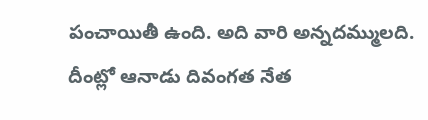పంచాయితీ ఉంది. అది వారి అన్నదమ్ములది. దీంట్లో ఆనాడు దివంగత నేత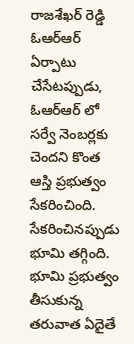రాజశేఖర్ రెడ్డి ఓఆర్ఆర్ ఏర్పాటు చేసేటప్పుడు, ఓఆర్ఆర్ లో సర్వే నెంబర్లకు చెందని కొంత ఆస్తి ప్రభుత్వం సేకరించింది. సేకరించినప్పుడు భూమి తగ్గింది. భూమి ప్రభుత్వం తీసుకున్న తరువాత ఏదైతే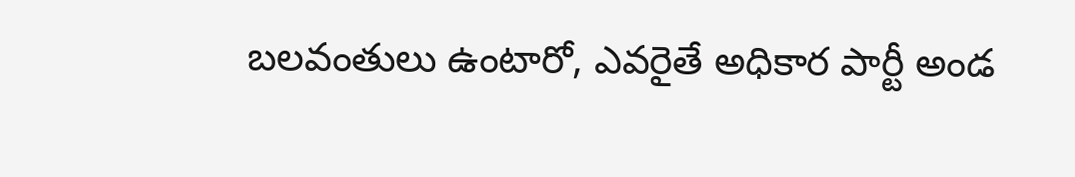బలవంతులు ఉంటారో, ఎవరైతే అధికార పార్టీ అండ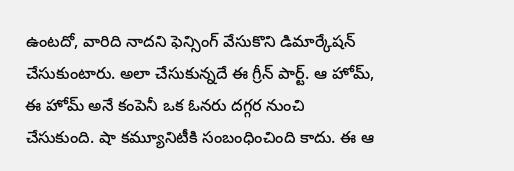ఉంటదో, వారిది నాదని ఫెన్సింగ్ వేసుకొని డిమార్కేషన్ చేసుకుంటారు. అలా చేసుకున్నదే ఈ గ్రీన్ పార్ట్. ఆ హోమ్, ఈ హోమ్ అనే కంపెనీ ఒక ఓనరు దగ్గర నుంచి చేసుకుంది. షా కమ్యూనిటీకి సంబంధించింది కాదు. ఈ ఆ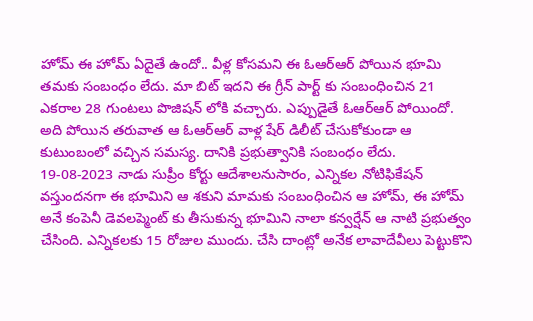హోమ్ ఈ హోమ్ ఏదైతే ఉందో.. వీళ్ల కోసమని ఈ ఓఆర్ఆర్ పోయిన భూమి తమకు సంబంధం లేదు. మా బిట్ ఇదని ఈ గ్రీన్ పార్ట్ కు సంబంధించిన 21 ఎకరాల 28 గుంటలు పొజిషన్ లోకి వచ్చారు. ఎప్పుడైతే ఓఆర్ఆర్ పోయిందో. అది పోయిన తరువాత ఆ ఓఆర్ఆర్ వాళ్ల షేర్ డిలీట్ చేసుకోకుండా ఆ కుటుంబంలో వచ్చిన సమస్య. దానికి ప్రభుత్వానికి సంబంధం లేదు.
19-08-2023 నాడు సుప్రీం కోర్టు ఆదేశాలనుసారం, ఎన్నికల నోటిఫికేషన్ వస్తుందనగా ఈ భూమిని ఆ శకుని మామకు సంబంధించిన ఆ హోమ్, ఈ హోమ్ అనే కంపెనీ డెవలప్మెంట్ కు తీసుకున్న భూమిని నాలా కన్వర్షేన్ ఆ నాటి ప్రభుత్వం చేసింది. ఎన్నికలకు 15 రోజుల ముందు. చేసి దాంట్లో అనేక లావాదేవీలు పెట్టుకొని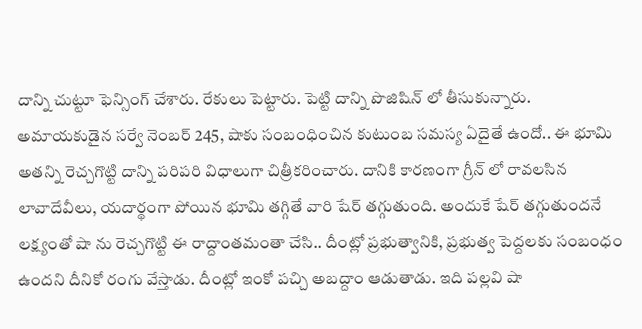దాన్ని చుట్టూ ఫెన్సింగ్ చేశారు. రేకులు పెట్టారు. పెట్టి దాన్ని పొజిషిన్ లో తీసుకున్నారు. అమాయకుడైన సర్వే నెంబర్ 245, షాకు సంబంధించిన కుటుంబ సమస్య ఏదైతే ఉందో.. ఈ భూమి అతన్ని రెచ్చగొట్టి దాన్ని పరిపరి విధాలుగా చిత్రీకరించారు. దానికి కారణంగా గ్రీన్ లో రావలసిన లావాదేవీలు, యదార్థంగా పోయిన భూమి తగ్గితే వారి షేర్ తగ్గుతుంది. అందుకే షేర్ తగ్గుతుందనే లక్ష్యంతో షా ను రెచ్చగొట్టి ఈ రాద్దాంతమంతా చేసి.. దీంట్లో ప్రభుత్వానికి, ప్రభుత్వ పెద్దలకు సంబంధం ఉందని దీనికో రంగు వేస్తాడు. దీంట్లో ఇంకో పచ్చి అబద్దాం ఆడుతాడు. ఇది పల్లవి షా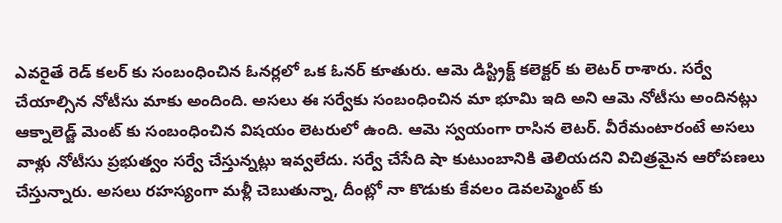ఎవరైతే రెడ్ కలర్ కు సంబంధించిన ఓనర్లలో ఒక ఓనర్ కూతురు. ఆమె డిస్ట్రిక్ట్ కలెక్టర్ కు లెటర్ రాశారు. సర్వే చేయాల్సిన నోటీసు మాకు అందింది. అసలు ఈ సర్వేకు సంబంధించిన మా భూమి ఇది అని ఆమె నోటీసు అందినట్లు ఆక్నాలెడ్జ్ మెంట్ కు సంబంధించిన విషయం లెటరులో ఉంది. ఆమె స్వయంగా రాసిన లెటర్. వీరేమంటారంటే అసలు వాళ్లు నోటీసు ప్రభుత్వం సర్వే చేస్తున్నట్లు ఇవ్వలేదు. సర్వే చేసేది షా కుటుంబానికి తెలియదని విచిత్రమైన ఆరోపణలు చేస్తున్నారు. అసలు రహస్యంగా మళ్లీ చెబుతున్నా, దీంట్లో నా కొడుకు కేవలం డెవలప్మెంట్ కు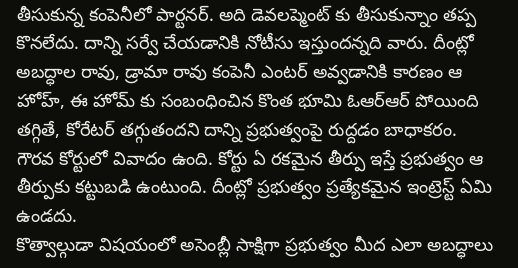తీసుకున్న కంపెనీలో పార్టనర్. అది డెవలప్మెంట్ కు తీసుకున్నాం తప్ప కొనలేదు. దాన్ని సర్వే చేయడానికి నోటీసు ఇస్తుందన్నది వారు. దీంట్లో అబద్ధాల రావు, డ్రామా రావు కంపెనీ ఎంటర్ అవ్వడానికి కారణం ఆ హోహ్, ఈ హోమ్ కు సంబంధించిన కొంత భూమి ఓఆర్ఆర్ పోయింది తగ్గితే, కోరేటర్ తగ్గుతందని దాన్ని ప్రభుత్వంపై రుద్దడం బాధాకరం. గౌరవ కోర్టులో వివాదం ఉంది. కోర్టు ఏ రకమైన తీర్పు ఇస్తే ప్రభుత్వం ఆ తీర్పుకు కట్టుబడి ఉంటుంది. దీంట్లో ప్రభుత్వం ప్రత్యేకమైన ఇంట్రెస్ట్ ఏమి ఉండదు.
కొత్వాల్గుడా విషయంలో అసెంబ్లీ సాక్షిగా ప్రభుత్వం మీద ఎలా అబద్ధాలు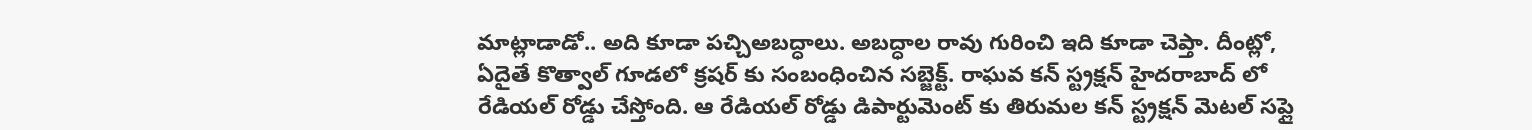మాట్లాడాడో.. అది కూడా పచ్చిఅబద్ధాలు. అబద్ధాల రావు గురించి ఇది కూడా చెప్తా. దీంట్లో, ఏదైతే కొత్వాల్ గూడలో క్రషర్ కు సంబంధించిన సబ్జెక్ట్. రాఘవ కన్ స్ట్రక్షన్ హైదరాబాద్ లో రేడియల్ రోడ్డు చేస్తోంది. ఆ రేడియల్ రోడ్డు డిపార్టుమెంట్ కు తిరుమల కన్ స్ట్రక్షన్ మెటల్ సప్లై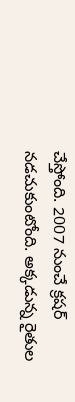చేస్తోంది. 2007 నుంచే క్రషర్ నడచుకుంటోంది. అక్కడున్న రైతుల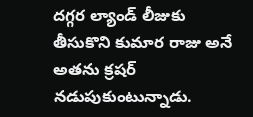దగ్గర ల్యాండ్ లీజుకు తీసుకొని కుమార రాజు అనే అతను క్రషర్ నడుపుకుంటున్నాడు.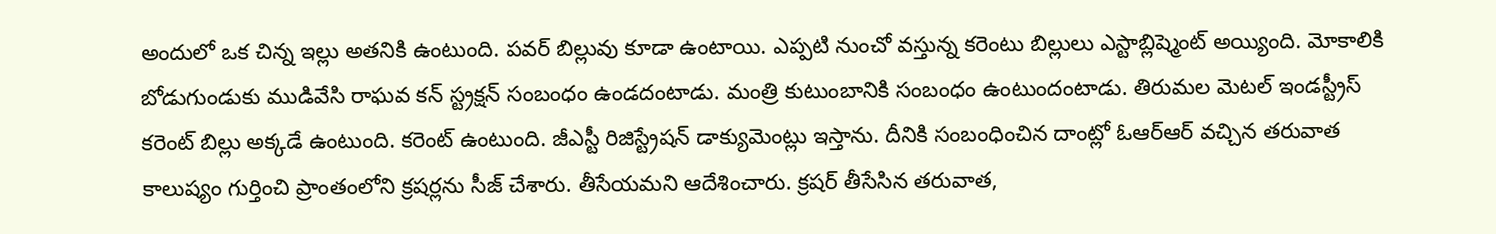అందులో ఒక చిన్న ఇల్లు అతనికి ఉంటుంది. పవర్ బిల్లువు కూడా ఉంటాయి. ఎప్పటి నుంచో వస్తున్న కరెంటు బిల్లులు ఎస్టాబ్లిష్మెంట్ అయ్యింది. మోకాలికి బోడుగుండుకు ముడివేసి రాఘవ కన్ స్ట్రక్షన్ సంబంధం ఉండదంటాడు. మంత్రి కుటుంబానికి సంబంధం ఉంటుందంటాడు. తిరుమల మెటల్ ఇండస్ట్రీస్ కరెంట్ బిల్లు అక్కడే ఉంటుంది. కరెంట్ ఉంటుంది. జీఎస్టీ రిజిస్ట్రేషన్ డాక్యుమెంట్లు ఇస్తాను. దీనికి సంబంధించిన దాంట్లో ఓఆర్ఆర్ వచ్చిన తరువాత కాలుష్యం గుర్తించి ప్రాంతంలోని క్రషర్లను సీజ్ చేశారు. తీసేయమని ఆదేశించారు. క్రషర్ తీసేసిన తరువాత,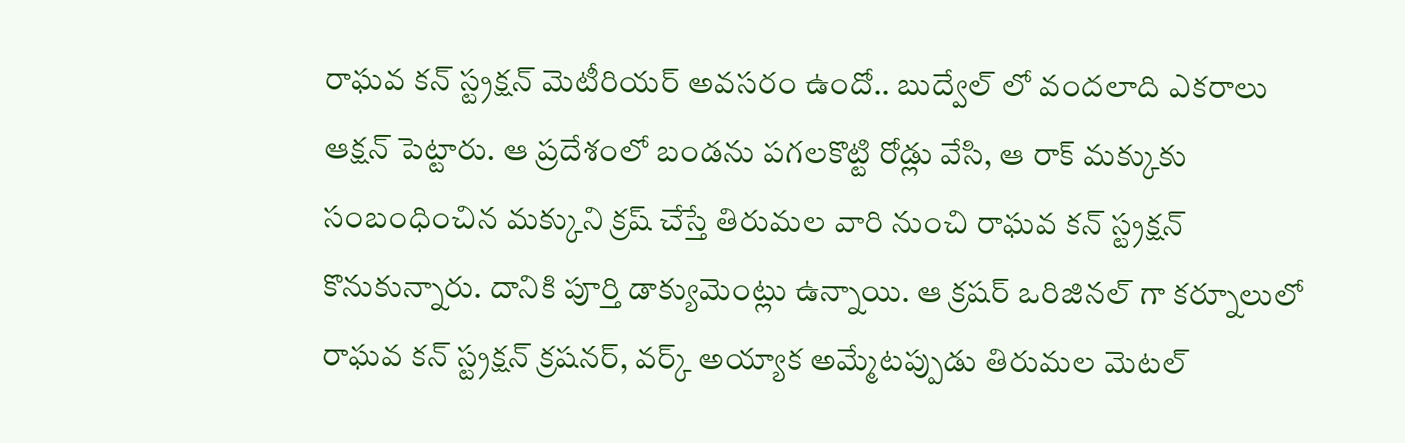రాఘవ కన్ స్ట్రక్షన్ మెటీరియర్ అవసరం ఉందో.. బుద్వేల్ లో వందలాది ఎకరాలు ఆక్షన్ పెట్టారు. ఆ ప్రదేశంలో బండను పగలకొట్టి రోడ్లు వేసి, ఆ రాక్ మక్కుకు సంబంధించిన మక్కుని క్రష్ చేస్తే తిరుమల వారి నుంచి రాఘవ కన్ స్ట్రక్షన్ కొనుకున్నారు. దానికి పూర్తి డాక్యుమెంట్లు ఉన్నాయి. ఆ క్రషర్ ఒరిజినల్ గా కర్నూలులో రాఘవ కన్ స్ట్రక్షన్ క్రషనర్, వర్క్ అయ్యాక అమ్మేటప్పుడు తిరుమల మెటల్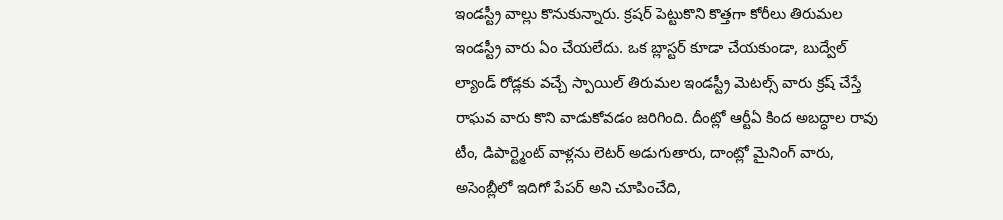ఇండస్ట్రీ వాల్లు కొనుకున్నారు. క్రషర్ పెట్టుకొని కొత్తగా కోరీలు తిరుమల ఇండస్ట్రీ వారు ఏం చేయలేదు. ఒక బ్లాస్టర్ కూడా చేయకుండా, బుద్వేల్ ల్యాండ్ రోడ్లకు వచ్చే స్పాయిల్ తిరుమల ఇండస్ట్రీ మెటల్స్ వారు క్రష్ చేస్తే రాఘవ వారు కొని వాడుకోవడం జరిగింది. దీంట్లో ఆర్టీఏ కింద అబద్ధాల రావు టీం, డిపార్ట్మెంట్ వాళ్లను లెటర్ అడుగుతారు, దాంట్లో మైనింగ్ వారు, అసెంబ్లీలో ఇదిగో పేపర్ అని చూపించేది,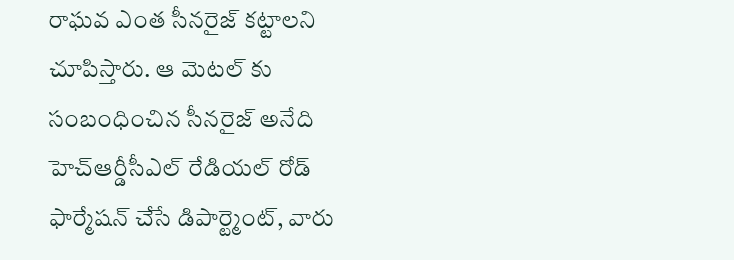రాఘవ ఎంత సీనరైజ్ కట్టాలని చూపిస్తారు. ఆ మెటల్ కు సంబంధించిన సీనరైజ్ అనేది హెచ్ఆర్డీసీఎల్ రేడియల్ రోడ్ ఫార్మేషన్ చేసే డిపార్ట్మెంట్, వారు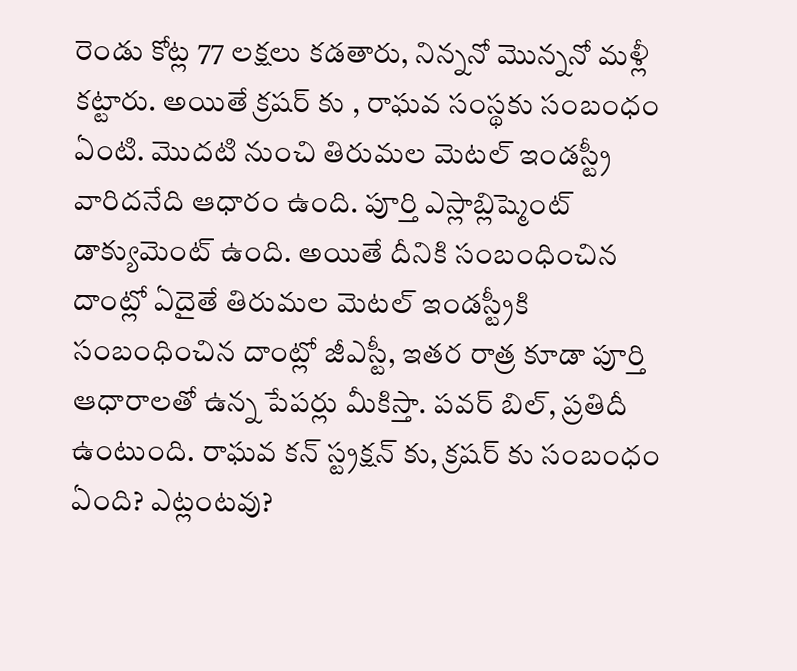రెండు కోట్ల 77 లక్షలు కడతారు, నిన్ననో మొన్ననో మళ్లీ కట్టారు. అయితే క్రషర్ కు , రాఘవ సంస్థకు సంబంధం ఏంటి. మొదటి నుంచి తిరుమల మెటల్ ఇండస్ట్రీ వారిదనేది ఆధారం ఉంది. పూర్తి ఎస్లాబ్లిష్మెంట్ డాక్యుమెంట్ ఉంది. అయితే దీనికి సంబంధించిన దాంట్లో ఏదైతే తిరుమల మెటల్ ఇండస్ట్రీకి సంబంధించిన దాంట్లో జీఎస్టీ, ఇతర రాత్ర కూడా పూర్తి ఆధారాలతో ఉన్న పేపర్లు మీకిస్తా. పవర్ బిల్, ప్రతిదీ ఉంటుంది. రాఘవ కన్ స్ట్రక్షన్ కు, క్రషర్ కు సంబంధం ఏంది? ఎట్లంటవు?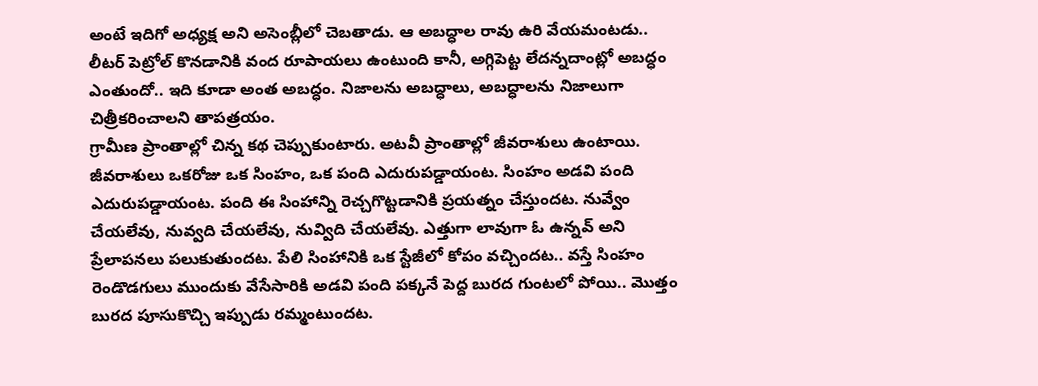అంటే ఇదిగో అధ్యక్ష అని అసెంబ్లీలో చెబతాడు. ఆ అబద్ధాల రావు ఉరి వేయమంటడు.. లీటర్ పెట్రోల్ కొనడానికి వంద రూపాయలు ఉంటుంది కానీ, అగ్గిపెట్ట లేదన్నదాంట్లో అబద్ధం ఎంతుందో.. ఇది కూడా అంత అబద్ధం. నిజాలను అబద్ధాలు, అబద్ధాలను నిజాలుగా చిత్రీకరించాలని తాపత్రయం.
గ్రామీణ ప్రాంతాల్లో చిన్న కథ చెప్పుకుంటారు. అటవీ ప్రాంతాల్లో జీవరాశులు ఉంటాయి. జీవరాశులు ఒకరోజు ఒక సింహం, ఒక పంది ఎదురుపడ్డాయంట. సింహం అడవి పంది ఎదురుపడ్డాయంట. పంది ఈ సింహాన్ని రెచ్చగొట్టడానికి ప్రయత్నం చేస్తుందట. నువ్వేం చేయలేవు, నువ్వది చేయలేవు, నువ్విది చేయలేవు. ఎత్తుగా లావుగా ఓ ఉన్నవ్ అని ప్రేలాపనలు పలుకుతుందట. పేలి సింహానికి ఒక స్టేజీలో కోపం వచ్చిందట.. వస్తే సింహం రెండొడగులు ముందుకు వేసేసారికి అడవి పంది పక్కనే పెద్ద బురద గుంటలో పోయి.. మొత్తం బురద పూసుకొచ్చి ఇప్పుడు రమ్మంటుందట.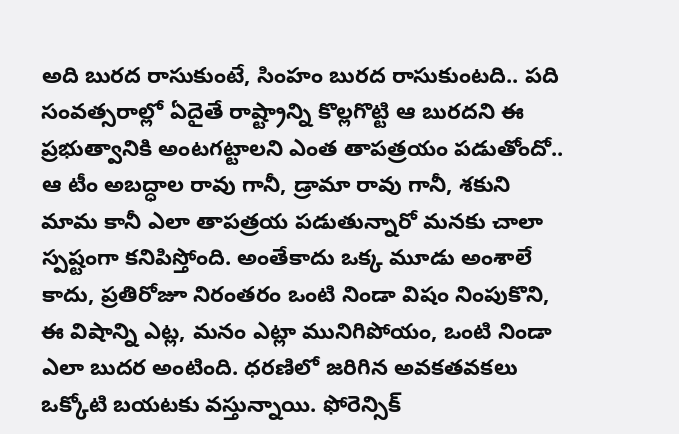అది బురద రాసుకుంటే, సింహం బురద రాసుకుంటది.. పది సంవత్సరాల్లో ఏదైతే రాష్ట్రాన్ని కొల్లగొట్టి ఆ బురదని ఈ ప్రభుత్వానికి అంటగట్టాలని ఎంత తాపత్రయం పడుతోందో.. ఆ టీం అబద్ధాల రావు గానీ, డ్రామా రావు గానీ, శకుని మామ కానీ ఎలా తాపత్రయ పడుతున్నారో మనకు చాలా స్పష్టంగా కనిపిస్తోంది. అంతేకాదు ఒక్క మూడు అంశాలే కాదు, ప్రతిరోజూ నిరంతరం ఒంటి నిండా విషం నింపుకొని, ఈ విషాన్ని ఎట్ల, మనం ఎట్లా మునిగిపోయం, ఒంటి నిండా ఎలా బుదర అంటింది. ధరణిలో జరిగిన అవకతవకలు ఒక్కోటి బయటకు వస్తున్నాయి. ఫోరెన్సిక్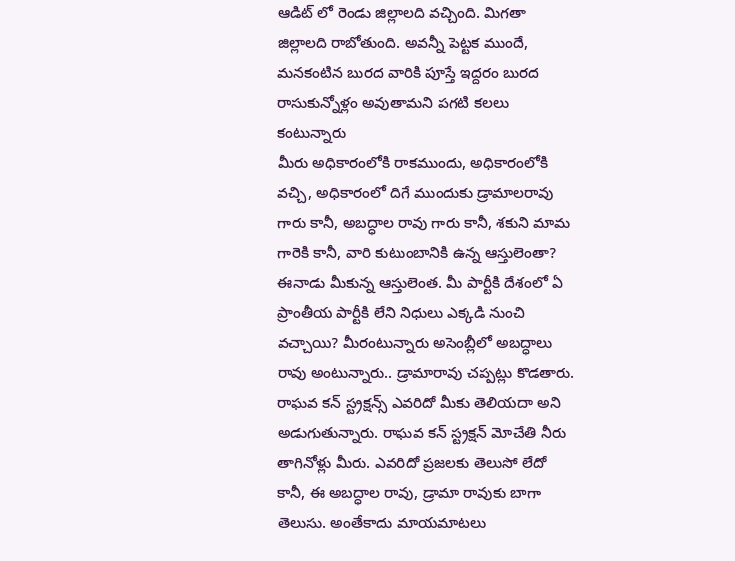ఆడిట్ లో రెండు జిల్లాలది వచ్చింది. మిగతా జిల్లాలది రాబోతుంది. అవన్నీ పెట్టక ముందే, మనకంటిన బురద వారికి పూస్తే ఇద్దరం బురద రాసుకున్నోళ్లం అవుతామని పగటి కలలు కంటున్నారు
మీరు అధికారంలోకి రాకముందు, అధికారంలోకి వచ్చి, అధికారంలో దిగే ముందుకు డ్రామాలరావు గారు కానీ, అబద్ధాల రావు గారు కానీ, శకుని మామ గారెకి కానీ, వారి కుటుంబానికి ఉన్న ఆస్తులెంతా? ఈనాడు మీకున్న ఆస్తులెంత. మీ పార్టీకి దేశంలో ఏ ప్రాంతీయ పార్టీకి లేని నిధులు ఎక్కడి నుంచి వచ్చాయి? మీరంటున్నారు అసెంబ్లీలో అబద్ధాలు రావు అంటున్నారు.. డ్రామారావు చప్పట్లు కొడతారు. రాఘవ కన్ స్ట్రక్షన్స్ ఎవరిదో మీకు తెలియదా అని అడుగుతున్నారు. రాఘవ కన్ స్ట్రక్షన్ మోచేతి నీరు తాగినోళ్లు మీరు. ఎవరిదో ప్రజలకు తెలుసో లేదో కానీ, ఈ అబద్ధాల రావు, డ్రామా రావుకు బాగా తెలుసు. అంతేకాదు మాయమాటలు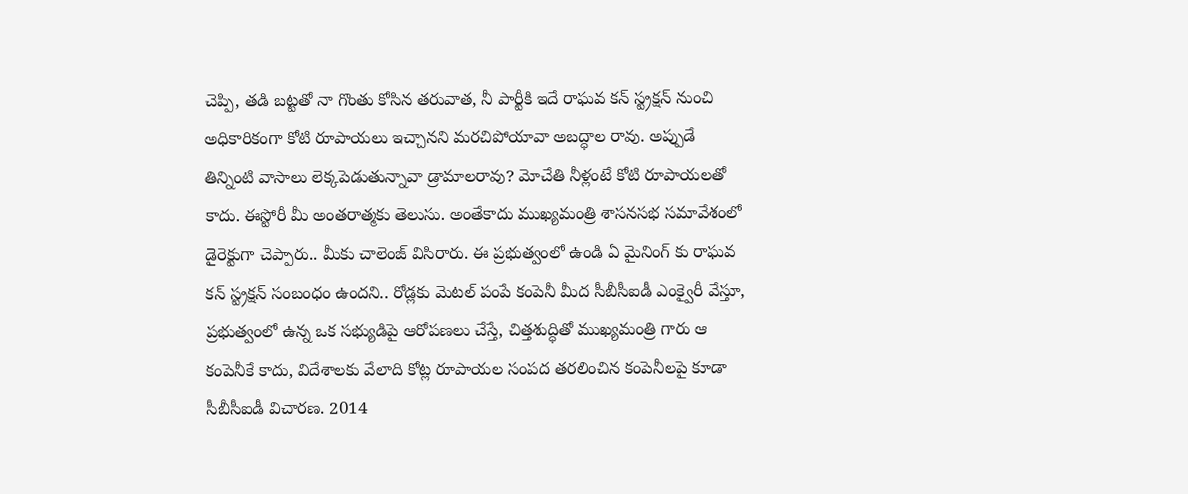చెప్పి, తడి బట్టతో నా గొంతు కోసిన తరువాత, నీ పార్టీకి ఇదే రాఘవ కన్ స్ట్రక్షన్ నుంచి అధికారికంగా కోటి రూపాయలు ఇచ్చానని మరచిపోయావా అబద్ధాల రావు. అప్పుడే తిన్నింటి వాసాలు లెక్కపెడుతున్నావా డ్రామాలరావు? మోచేతి నీళ్లంటే కోటి రూపాయలతో కాదు. ఈస్టోరీ మీ అంతరాత్మకు తెలుసు. అంతేకాదు ముఖ్యమంత్రి శాసనసభ సమావేశంలో డైరెక్టుగా చెప్పారు.. మీకు చాలెంజ్ విసిరారు. ఈ ప్రభుత్వంలో ఉండి ఏ మైనింగ్ కు రాఘవ కన్ స్ట్రక్షన్ సంబంధం ఉందని.. రోడ్లకు మెటల్ పంపే కంపెనీ మీద సీబీసీఐడీ ఎంక్వైరీ వేస్తూ, ప్రభుత్వంలో ఉన్న ఒక సభ్యుడిపై ఆరోపణలు చేస్తే, చిత్తశుద్ధితో ముఖ్యమంత్రి గారు ఆ కంపెనీకే కాదు, విదేశాలకు వేలాది కోట్ల రూపాయల సంపద తరలించిన కంపెనీలపై కూడా సీబీసీఐడీ విచారణ. 2014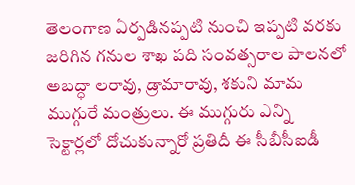తెలంగాణ ఏర్పడినప్పటి నుంచి ఇప్పటి వరకు జరిగిన గనుల శాఖ పది సంవత్సరాల పాలనలో అబద్ధా లరావు, డ్రామారావు, శకుని మామ ముగ్గురే మంత్రులు. ఈ ముగ్గురు ఎన్ని సెక్టార్లలో దోచుకున్నారో ప్రతిదీ ఈ సీబీసీఐడీ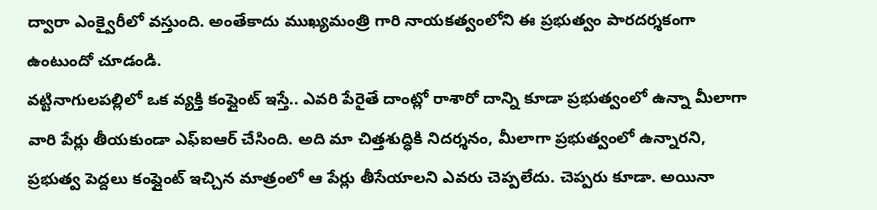ద్వారా ఎంక్వైరీలో వస్తుంది. అంతేకాదు ముఖ్యమంత్రి గారి నాయకత్వంలోని ఈ ప్రభుత్వం పారదర్శకంగా ఉంటుందో చూడండి.
వట్టినాగులపల్లిలో ఒక వ్యక్తి కంప్లైంట్ ఇస్తే.. ఎవరి పేరైతే దాంట్లో రాశారో దాన్ని కూడా ప్రభుత్వంలో ఉన్నా మీలాగా వారి పేర్లు తీయకుండా ఎఫ్ఐఆర్ చేసింది. అది మా చిత్తశుద్ధికి నిదర్శనం, మీలాగా ప్రభుత్వంలో ఉన్నారని, ప్రభుత్వ పెద్దలు కంప్లైంట్ ఇచ్చిన మాత్రంలో ఆ పేర్లు తీసేయాలని ఎవరు చెప్పలేదు. చెప్పరు కూడా. అయినా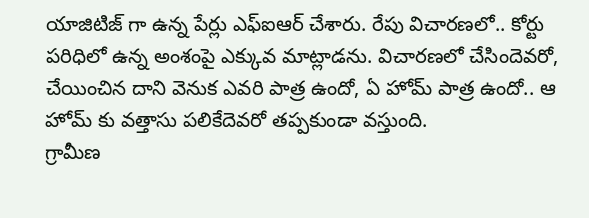యాజిటిజ్ గా ఉన్న పేర్లు ఎఫ్ఐఆర్ చేశారు. రేపు విచారణలో.. కోర్టు పరిధిలో ఉన్న అంశంపై ఎక్కువ మాట్లాడను. విచారణలో చేసిందెవరో, చేయించిన దాని వెనుక ఎవరి పాత్ర ఉందో, ఏ హోమ్ పాత్ర ఉందో.. ఆ హోమ్ కు వత్తాసు పలికేదెవరో తప్పకుండా వస్తుంది.
గ్రామీణ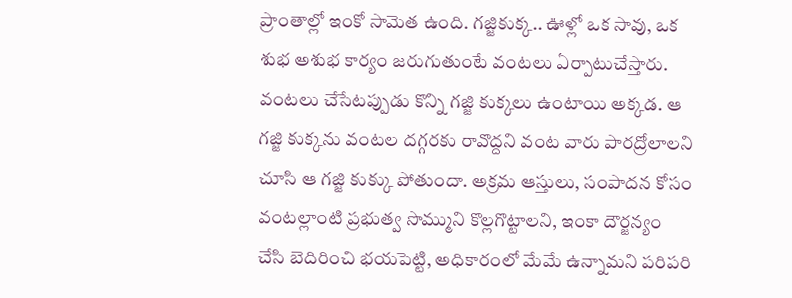ప్రాంతాల్లో ఇంకో సామెత ఉంది. గజ్జికుక్క.. ఊళ్లో ఒక సావు, ఒక శుభ అశుభ కార్యం జరుగుతుంటే వంటలు ఏర్పాటుచేస్తారు. వంటలు చేసేటప్పుడు కొన్ని గజ్జి కుక్కలు ఉంటాయి అక్కడ. ఆ గజ్జి కుక్కను వంటల దగ్గరకు రావొద్దని వంట వారు పారద్రోలాలని చూసి ఆ గజ్జి కుక్కు పోతుందా. అక్రమ ఆస్తులు, సంపాదన కోసం వంటల్లాంటి ప్రభుత్వ సొమ్ముని కొల్లగొట్టాలని, ఇంకా దౌర్జన్యం చేసి బెదిరించి భయపెట్టి, అధికారంలో మేమే ఉన్నామని పరిపరి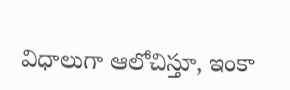విధాలుగా ఆలోచిస్తూ, ఇంకా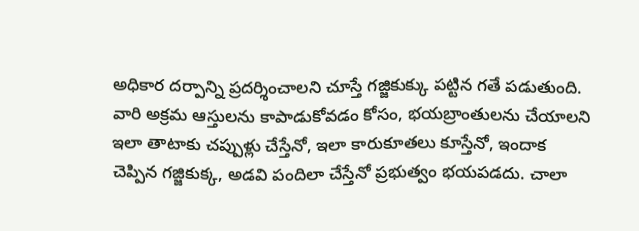అధికార దర్పాన్ని ప్రదర్శించాలని చూస్తే గజ్జికుక్కు పట్టిన గతే పడుతుంది.
వారి అక్రమ ఆస్తులను కాపాడుకోవడం కోసం, భయబ్రాంతులను చేయాలని ఇలా తాటాకు చప్పుళ్లు చేస్తేనో, ఇలా కారుకూతలు కూస్తేనో, ఇందాక చెప్పిన గజ్జికుక్క, అడవి పందిలా చేస్తేనో ప్రభుత్వం భయపడదు. చాలా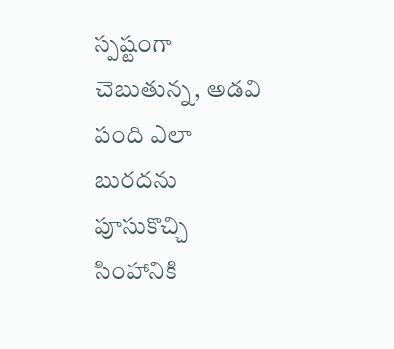స్పష్టంగా చెబుతున్న, అడవి పంది ఎలా బురదను పూసుకొచ్చి సింహానికి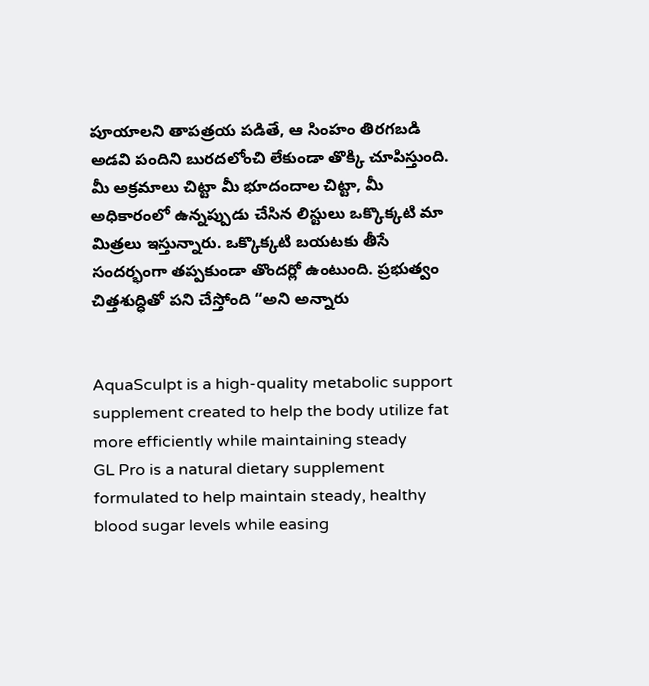పూయాలని తాపత్రయ పడితే, ఆ సింహం తిరగబడి అడవి పందిని బురదలోంచి లేకుండా తొక్కి చూపిస్తుంది. మీ అక్రమాలు చిట్టా మీ భూదందాల చిట్టా, మీ అధికారంలో ఉన్నప్పుడు చేసిన లిస్టులు ఒక్కొక్కటి మా మిత్రలు ఇస్తున్నారు. ఒక్కొక్కటి బయటకు తీసే సందర్భంగా తప్పకుండా తొందర్లో ఉంటుంది. ప్రభుత్వం చిత్తశుద్ధితో పని చేస్తోంది “అని అన్నారు


AquaSculpt is a high-quality metabolic support supplement created to help the body utilize fat more efficiently while maintaining steady
GL Pro is a natural dietary supplement formulated to help maintain steady, healthy blood sugar levels while easing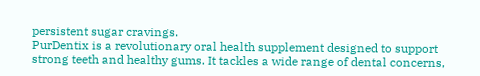persistent sugar cravings.
PurDentix is a revolutionary oral health supplement designed to support strong teeth and healthy gums. It tackles a wide range of dental concerns,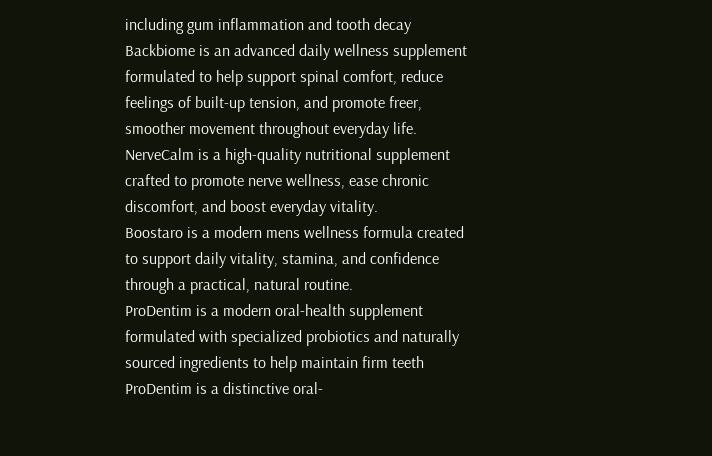including gum inflammation and tooth decay
Backbiome is an advanced daily wellness supplement formulated to help support spinal comfort, reduce feelings of built-up tension, and promote freer, smoother movement throughout everyday life.
NerveCalm is a high-quality nutritional supplement crafted to promote nerve wellness, ease chronic discomfort, and boost everyday vitality.
Boostaro is a modern mens wellness formula created to support daily vitality, stamina, and confidence through a practical, natural routine.
ProDentim is a modern oral-health supplement formulated with specialized probiotics and naturally sourced ingredients to help maintain firm teeth
ProDentim is a distinctive oral-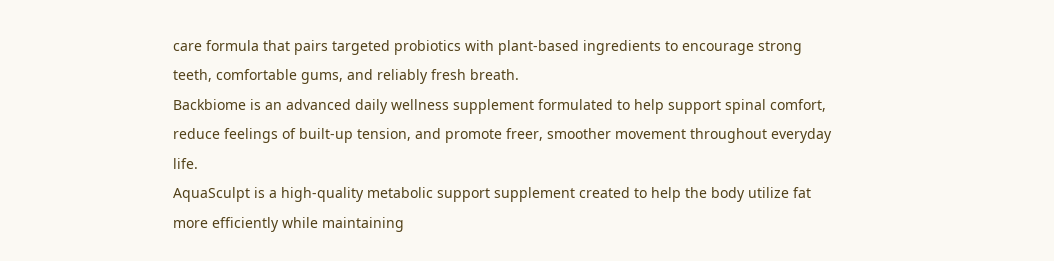care formula that pairs targeted probiotics with plant-based ingredients to encourage strong teeth, comfortable gums, and reliably fresh breath.
Backbiome is an advanced daily wellness supplement formulated to help support spinal comfort, reduce feelings of built-up tension, and promote freer, smoother movement throughout everyday life.
AquaSculpt is a high-quality metabolic support supplement created to help the body utilize fat more efficiently while maintaining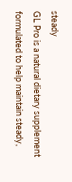steady
GL Pro is a natural dietary supplement formulated to help maintain steady,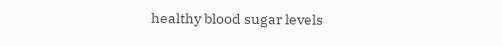healthy blood sugar levels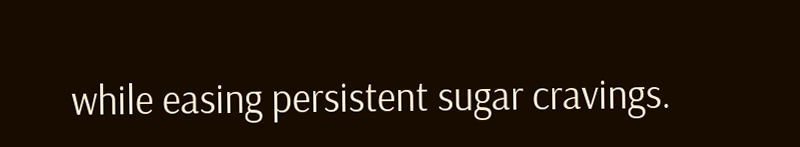while easing persistent sugar cravings.